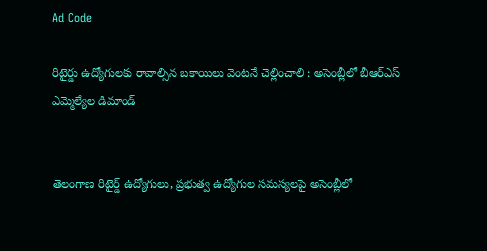Ad Code

రిటైర్డు ఉద్యోగులకు రావాల్సిన బకాయిలు వెంటనే చెల్లించాలి : అసెంబ్లీలో బీఆర్‌ఎస్‌ ఎమ్మెల్యేల డిమాండ్‌


తెలంగాణ రిటైర్డ్ ఉద్యోగులు, ప్రభుత్వ ఉద్యోగుల సమస్యలపై అసెంబ్లీలో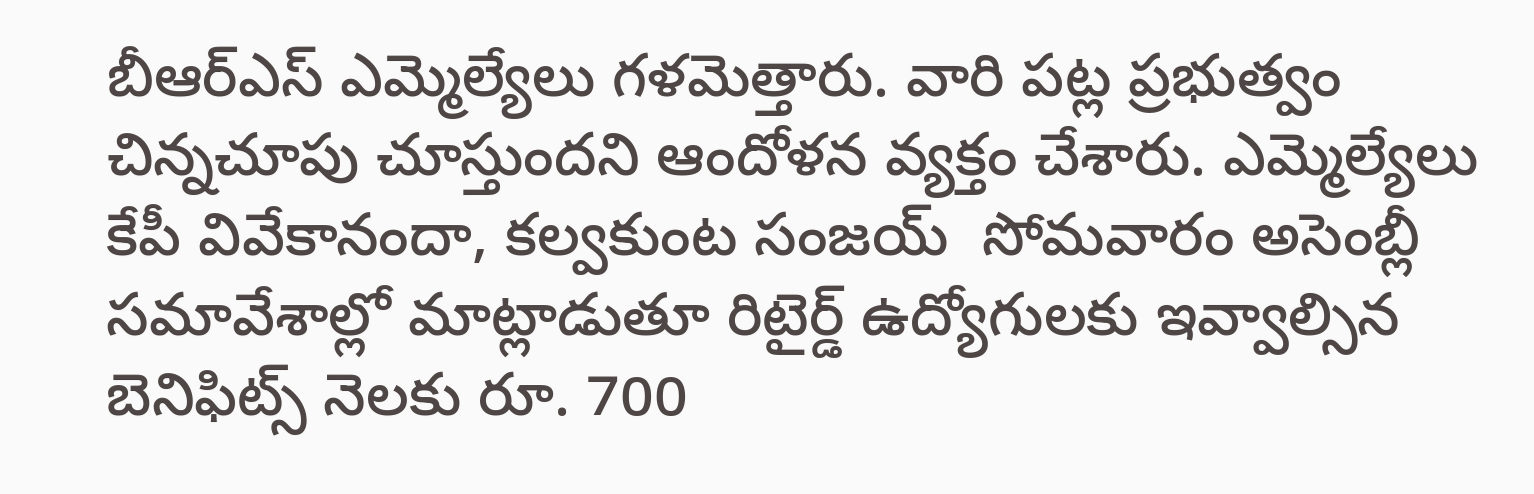బీఆర్‌ఎస్‌ ఎమ్మెల్యేలు గళమెత్తారు. వారి పట్ల ప్రభుత్వం చిన్నచూపు చూస్తుందని ఆందోళన వ్యక్తం చేశారు. ఎమ్మెల్యేలు కేపీ వివేకానందా, కల్వకుంట సంజయ్‌  సోమవారం అసెంబ్లీ సమావేశాల్లో మాట్లాడుతూ రిటైర్డ్‌ ఉద్యోగులకు ఇవ్వాల్సిన బెనిఫిట్స్ నెలకు రూ. 700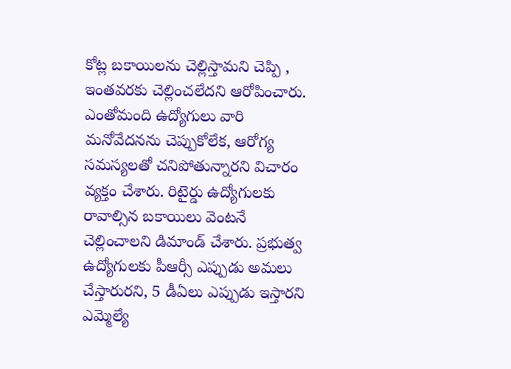కోట్ల బకాయిలను చెల్లిస్తామని చెప్పి , ఇంతవరకు చెల్లించలేదని ఆరోపించారు. ఎంతోమంది ఉద్యోగులు వారి మనోవేదనను చెప్పుకోలేక, ఆరోగ్య సమస్యలతో చనిపోతున్నారని విచారం వ్యక్తం చేశారు. రిటైర్డు ఉద్యోగులకు రావాల్సిన బకాయిలు వెంటనే చెల్లించాలని డిమాండ్‌ చేశారు. ప్రభుత్వ ఉద్యోగులకు పీఆర్సీ ఎప్పుడు అమలు చేస్తారురని, 5 డీఏలు ఎప్పుడు ఇస్తారని ఎమ్మెల్యే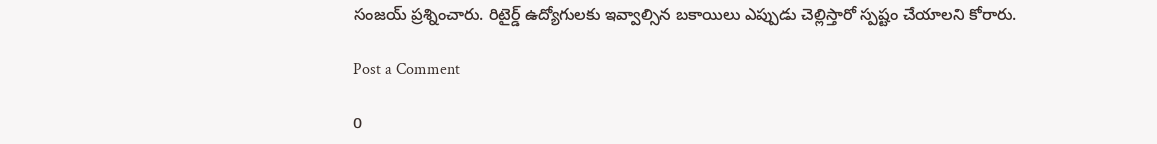సంజయ్‌ ప్రశ్నించారు. రిటైర్డ్ ఉద్యోగులకు ఇవ్వాల్సిన బకాయిలు ఎప్పుడు చెల్లిస్తారో స్పష్టం చేయాలని కోరారు.

Post a Comment

0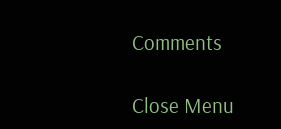Comments

Close Menu